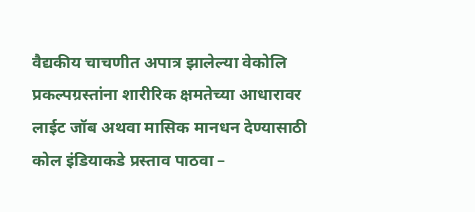वैद्यकीय चाचणीत अपात्र झालेल्या वेकोलि प्रकल्पग्रस्तांना शारीरिक क्षमतेच्या आधारावर लाईट जॉब अथवा मासिक मानधन देण्यासाठी कोल इंडियाकडे प्रस्ताव पाठवा –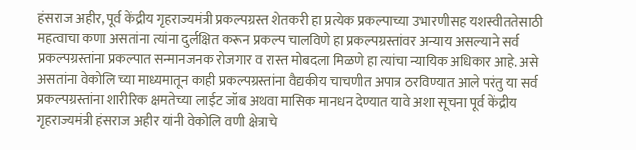हंसराज अहीर, पूर्व केंद्रीय गृहराज्यमंत्री प्रकल्पग्रस्त शेतकरी हा प्रत्येक प्रकल्पाच्या उभारणीसह यशस्वीततेसाठी महत्वाचा कणा असतांना त्यांना दुर्लक्षित करून प्रकल्प चालविणे हा प्रकल्पग्रस्तांवर अन्याय असल्याने सर्व प्रकल्पग्रस्तांना प्रकल्पात सन्मानजनक रोजगार व रास्त मोबदला मिळणे हा त्यांचा न्यायिक अधिकार आहे. असे असतांना वेकोलि च्या माध्यमातून काही प्रकल्पग्रस्तांना वैद्यकीय चाचणीत अपात्र ठरविण्यात आले परंतु या सर्व प्रकल्पग्रस्तांना शारीरिक क्षमतेच्या लाईट जॉब अथवा मासिक मानधन देण्यात यावे अशा सूचना पूर्व केंद्रीय गृहराज्यमंत्री हंसराज अहीर यांनी वेकोलि वणी क्षेत्राचे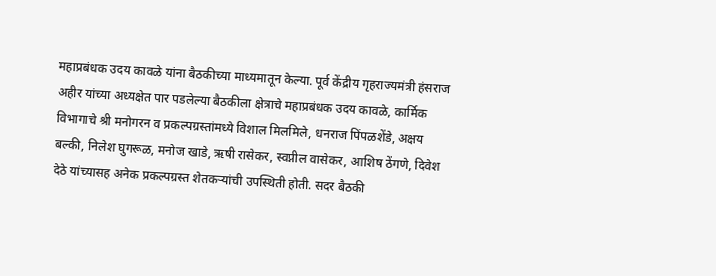महाप्रबंधक उदय कावळे यांना बैठकीच्या माध्यमातून केल्या. पूर्व केंद्रीय गृहराज्यमंत्री हंसराज अहीर यांच्या अध्यक्षेत पार पडलेल्या बैठकीला क्षेत्राचे महाप्रबंधक उदय कावळे, कार्मिक विभागाचे श्री मनोगरन व प्रकल्पग्रस्तांमध्ये विशाल मिलमिले, धनराज पिंपळशेंडे, अक्षय बल्की, निलेश घुगरूळ, मनोज खाडे, ऋषी रासेकर, स्वप्नील वासेकर, आशिष ठेंगणे, दिवेश देठे यांच्यासह अनेक प्रकल्पग्रस्त शेतकऱ्यांची उपस्थिती होती. सदर बैठकी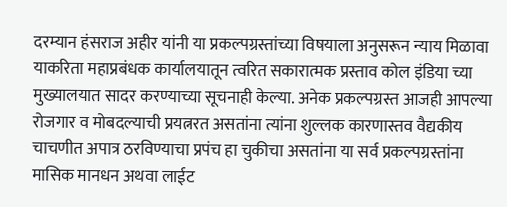दरम्यान हंसराज अहीर यांनी या प्रकल्पग्रस्तांच्या विषयाला अनुसरून न्याय मिळावा याकरिता महाप्रबंधक कार्यालयातून त्वरित सकारात्मक प्रस्ताव कोल इंडिया च्या मुख्यालयात सादर करण्याच्या सूचनाही केल्या. अनेक प्रकल्पग्रस्त आजही आपल्या रोजगार व मोबदल्याची प्रयत्नरत असतांना त्यांना शुल्लक कारणास्तव वैद्यकीय चाचणीत अपात्र ठरविण्याचा प्रपंच हा चुकीचा असतांना या सर्व प्रकल्पग्रस्तांना मासिक मानधन अथवा लाईट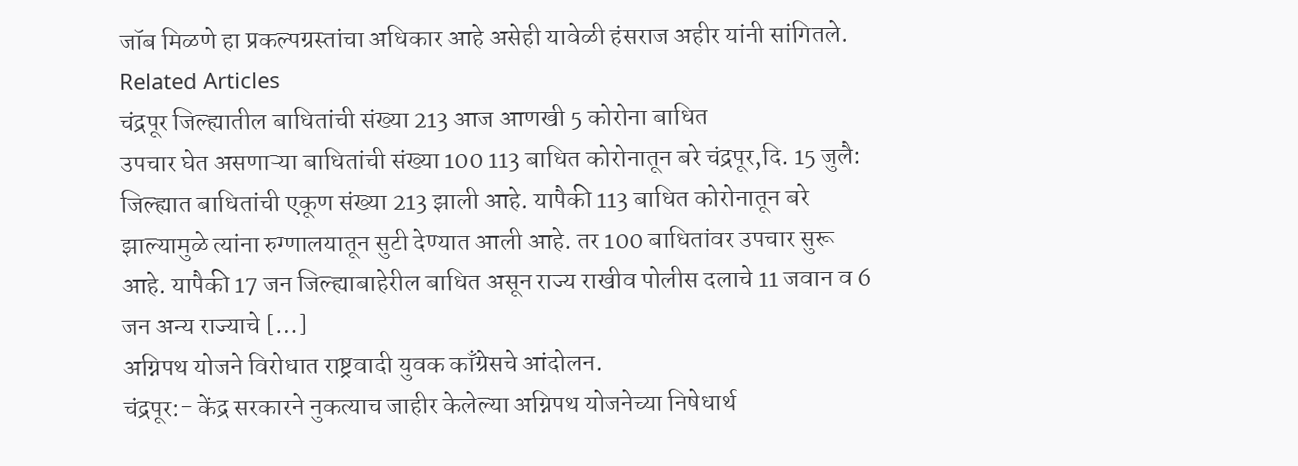जॉब मिळणे हा प्रकल्पग्रस्तांचा अधिकार आहे असेही यावेळी हंसराज अहीर यांनी सांगितले.
Related Articles
चंद्रपूर जिल्ह्यातील बाधितांची संख्या 213 आज आणखी 5 कोरोना बाधित
उपचार घेत असणाऱ्या बाधितांची संख्या 100 113 बाधित कोरोनातून बरे चंद्रपूर,दि. 15 जुलै: जिल्ह्यात बाधितांची एकूण संख्या 213 झाली आहे. यापैकी 113 बाधित कोरोनातून बरे झाल्यामुळे त्यांना रुग्णालयातून सुटी देण्यात आली आहे. तर 100 बाधितांवर उपचार सुरू आहे. यापैकी 17 जन जिल्ह्याबाहेरील बाधित असून राज्य राखीव पोलीस दलाचे 11 जवान व 6 जन अन्य राज्याचे […]
अग्निपथ योजने विरोधात राष्ट्रवादी युवक काँग्रेसचे आंदोलन.
चंद्रपूर:- केंद्र सरकारने नुकत्याच जाहीर केलेल्या अग्निपथ योजनेच्या निषेधार्थ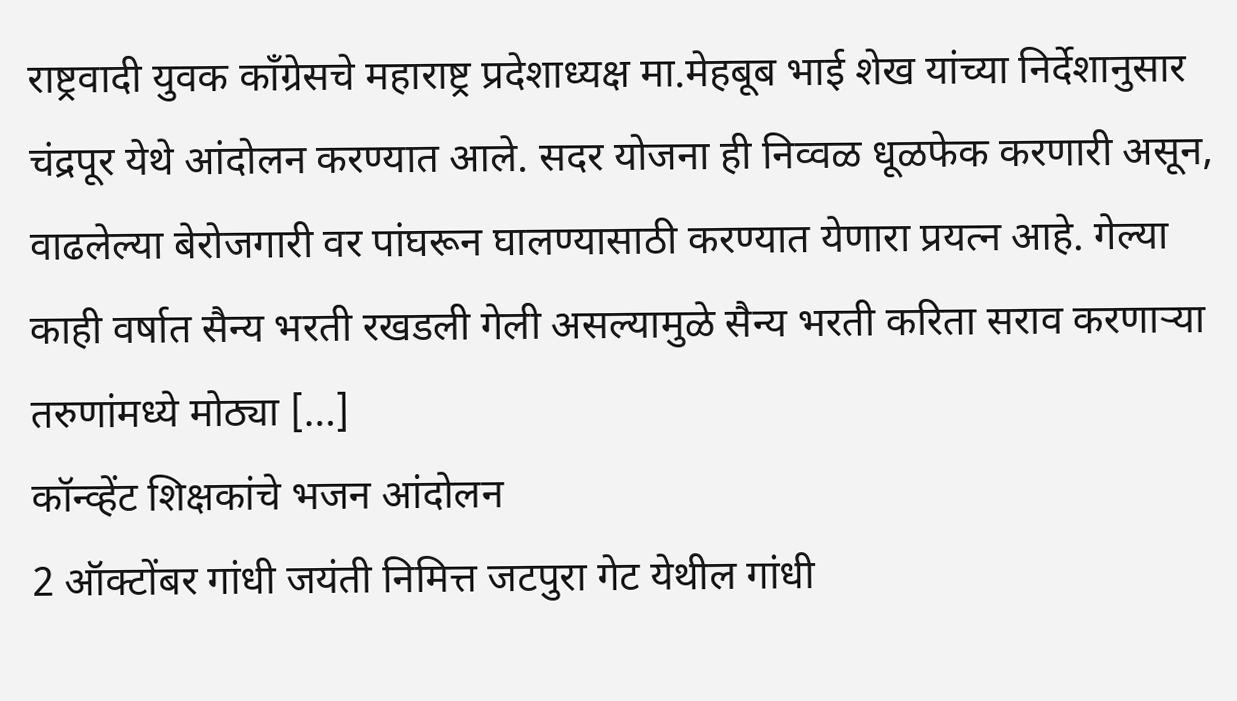राष्ट्रवादी युवक काँग्रेसचे महाराष्ट्र प्रदेशाध्यक्ष मा.मेहबूब भाई शेख यांच्या निर्देशानुसार चंद्रपूर येथे आंदोलन करण्यात आले. सदर योजना ही निव्वळ धूळफेक करणारी असून, वाढलेल्या बेरोजगारी वर पांघरून घालण्यासाठी करण्यात येणारा प्रयत्न आहे. गेल्या काही वर्षात सैन्य भरती रखडली गेली असल्यामुळे सैन्य भरती करिता सराव करणाऱ्या तरुणांमध्ये मोठ्या […]
कॉन्व्हेंट शिक्षकांचे भजन आंदोलन
2 ऑक्टोंबर गांधी जयंती निमित्त जटपुरा गेट येथील गांधी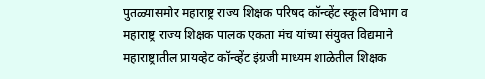पुतळ्यासमोर महाराष्ट्र राज्य शिक्षक परिषद कॉन्व्हेंट स्कूल विभाग व महाराष्ट्र राज्य शिक्षक पालक एकता मंच यांच्या संयुक्त विद्यमाने महाराष्ट्रातील प्रायव्हेट कॉन्व्हेंट इंग्रजी माध्यम शाळेतील शिक्षक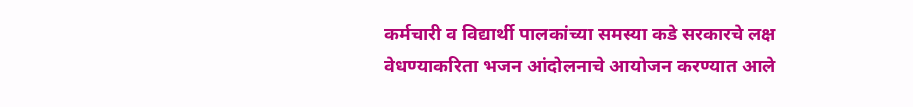कर्मचारी व विद्यार्थी पालकांच्या समस्या कडे सरकारचे लक्ष वेधण्याकरिता भजन आंदोलनाचे आयोजन करण्यात आले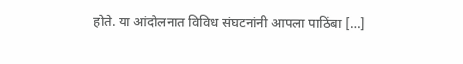होते. या आंदोलनात विविध संघटनांनी आपला पाठिंबा […]